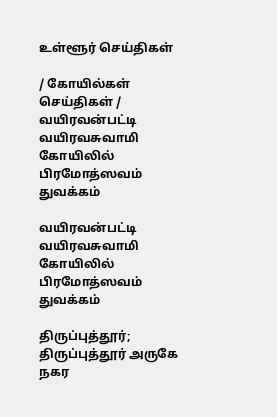உள்ளூர் செய்திகள்

/ கோயில்கள் செய்திகள் / வயிரவன்பட்டி வயிரவசுவாமி கோயிலில் பிரமோத்ஸவம் துவக்கம்

வயிரவன்பட்டி வயிரவசுவாமி கோயிலில் பிரமோத்ஸவம் துவக்கம்

திருப்புத்தூர்; திருப்புத்தூர் அருகே நகர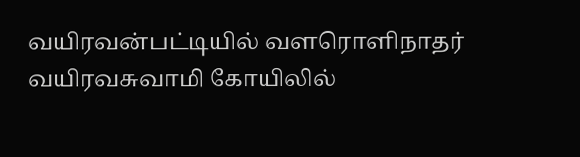வயிரவன்பட்டியில் வளரொளிநாதர் வயிரவசுவாமி கோயிலில்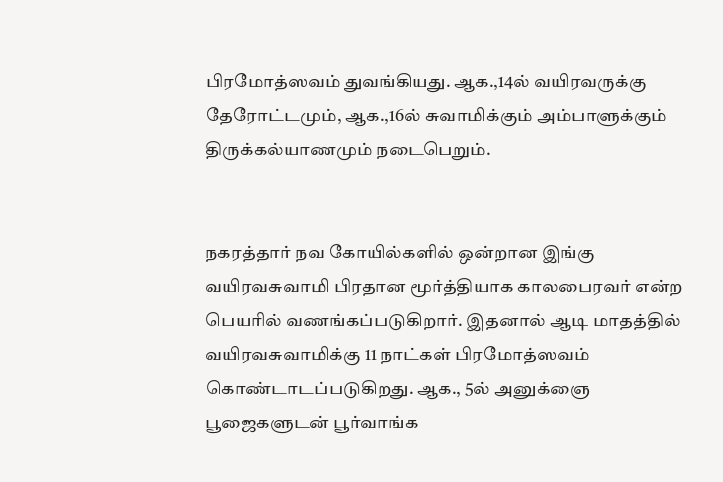பிரமோத்ஸவம் துவங்கியது. ஆக.,14ல் வயிரவருக்கு தேரோட்டமும், ஆக.,16ல் சுவாமிக்கும் அம்பாளுக்கும் திருக்கல்யாணமும் நடைபெறும்.


நகரத்தார் நவ கோயில்களில் ஒன்றான இங்கு வயிரவசுவாமி பிரதான மூர்த்தியாக காலபைரவர் என்ற பெயரில் வணங்கப்படுகிறார். இதனால் ஆடி மாதத்தில் வயிரவசுவாமிக்கு 11 நாட்கள் பிரமோத்ஸவம் கொண்டாடப்படுகிறது. ஆக., 5ல் அனுக்ஞை பூஜைகளுடன் பூர்வாங்க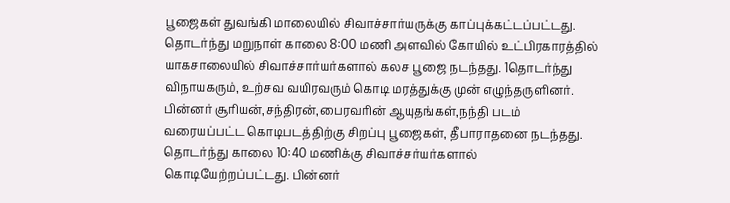பூஜைகள் துவங்கி மாலையில் சிவாச்சார்யருக்கு காப்புக்கட்டப்பட்டது. தொடர்ந்து மறுநாள் காலை 8:00 மணி அளவில் கோயில் உட்பிரகாரத்தில் யாகசாலையில் சிவாச்சார்யர்களால் கலச பூஜை நடந்தது. 1தொடர்ந்து விநாயகரும், உற்சவ வயிரவரும் கொடி மரத்துக்கு முன் எழுந்தருளினர்.  பின்னர் சூரியன்,சந்திரன்,பைரவரின் ஆயுதங்கள்,நந்தி படம் வரையப்பட்ட கொடிபடத்திற்கு சிறப்பு பூஜைகள், தீபாராதனை நடந்தது. தொடர்ந்து காலை 10:40 மணிக்கு சிவாச்சர்யர்களால் கொடியேற்றப்பட்டது. பின்னர்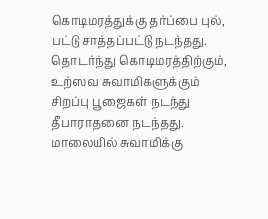கொடிமரத்துக்கு தர்ப்பை புல், பட்டு சாத்தப்பட்டு நடந்தது. தொடர்ந்து கொடிமரத்திற்கும், உற்ஸவ சுவாமிகளுக்கும் சிறப்பு பூஜைகள் நடந்து தீபாராதனை நடந்தது. மாலையில் சுவாமிக்கு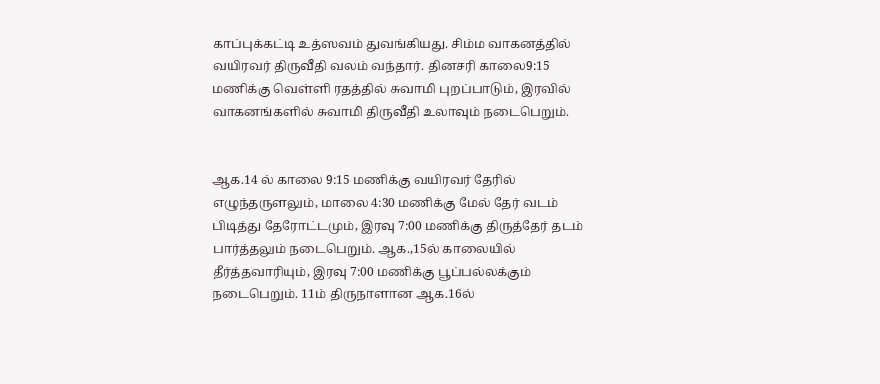காப்புக்கட்டி உத்ஸவம் துவங்கியது. சிம்ம வாகனத்தில் வயிரவர் திருவீதி வலம் வந்தார். தினசரி காலை9:15 மணிக்கு வெள்ளி ரதத்தில் சுவாமி புறப்பாடும், இரவில் வாகனங்களில் சுவாமி திருவீதி உலாவும் நடைபெறும்.


ஆக.14 ல் காலை 9:15 மணிக்கு வயிரவர் தேரில் எழுந்தருளலும், மாலை 4:30 மணிக்கு மேல் தேர் வடம் பிடித்து தேரோட்டமும், இரவு 7:00 மணிக்கு திருத்தேர் தடம் பார்த்தலும் நடைபெறும். ஆக.,15ல் காலையில் தீர்த்தவாரியும், இரவு 7:00 மணிக்கு பூப்பல்லக்கும் நடைபெறும். 11ம் திருநாளான ஆக.16ல்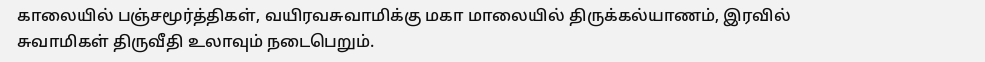காலையில் பஞ்சமூர்த்திகள், வயிரவசுவாமிக்கு மகா மாலையில் திருக்கல்யாணம், இரவில் சுவாமிகள் திருவீதி உலாவும் நடைபெறும்.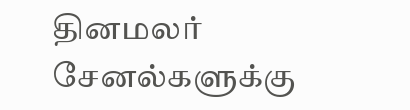தினமலர் சேனல்களுக்கு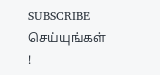SUBSCRIBE செய்யுங்கள் !